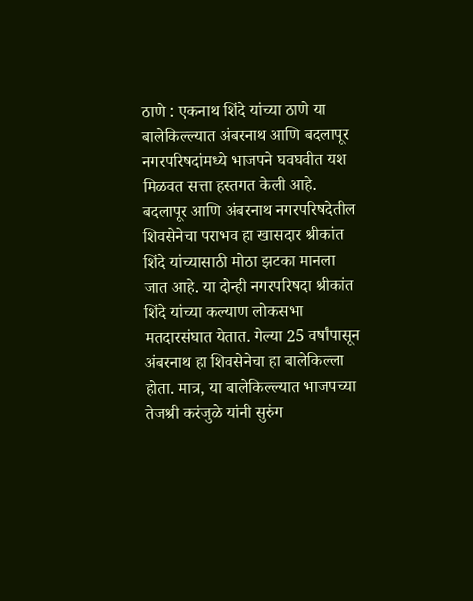ठाणे : एकनाथ शिंदे यांच्या ठाणे या बालेकिल्ल्यात अंबरनाथ आणि बदलापूर नगरपरिषदांमध्ये भाजपने घवघवीत यश मिळवत सत्ता हस्तगत केली आहे. बदलापूर आणि अंबरनाथ नगरपरिषदेतील शिवसेनेचा पराभव हा खासदार श्रीकांत शिंदे यांच्यासाठी मोठा झटका मानला जात आहे. या दोन्ही नगरपरिषदा श्रीकांत शिंदे यांच्या कल्याण लोकसभा मतदारसंघात येतात. गेल्या 25 वर्षांपासून अंबरनाथ हा शिवसेनेचा हा बालेकिल्ला होता. मात्र, या बालेकिल्ल्यात भाजपच्या तेजश्री करंजुळे यांनी सुरुंग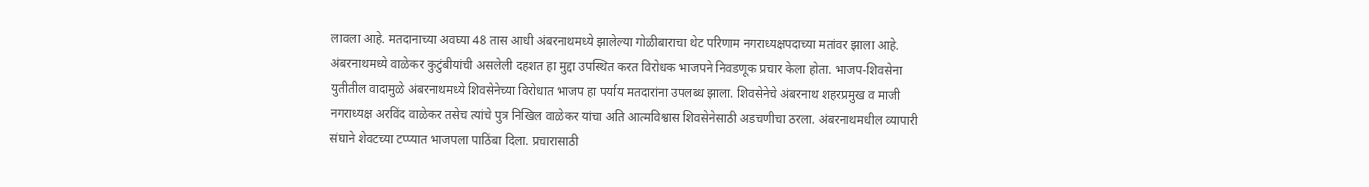लावला आहे. मतदानाच्या अवघ्या 48 तास आधी अंबरनाथमध्ये झालेल्या गोळीबाराचा थेट परिणाम नगराध्यक्षपदाच्या मतांवर झाला आहे. अंबरनाथमध्ये वाळेकर कुटुंबीयांची असलेली दहशत हा मुद्दा उपस्थित करत विरोधक भाजपने निवडणूक प्रचार केला होता. भाजप-शिवसेना युतीतील वादामुळे अंबरनाथमध्ये शिवसेनेच्या विरोधात भाजप हा पर्याय मतदारांना उपलब्ध झाला. शिवसेनेचे अंबरनाथ शहरप्रमुख व माजी नगराध्यक्ष अरविंद वाळेकर तसेच त्यांचे पुत्र निखिल वाळेकर यांचा अति आत्मविश्वास शिवसेनेसाठी अडचणीचा ठरला. अंबरनाथमधील व्यापारी संघाने शेवटच्या टप्प्यात भाजपला पाठिंबा दिला. प्रचारासाठी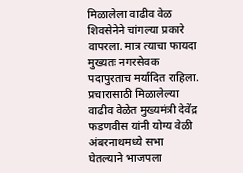मिळालेला वाढीव वेळ शिवसेनेने चांगल्या प्रकारे वापरला. मात्र त्याचा फायदा मुख्यतः नगरसेवक पदापुरताच मर्यादित राहिला. प्रचारासाठी मिळालेल्या वाढीव वेळेत मुख्यमंत्री देवेंद्र फडणवीस यांनी योग्य वेळी अंबरनाथमध्ये सभा घेतल्याने भाजपला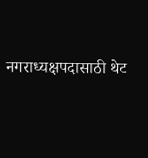नगराध्यक्षपदासाठी थेट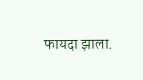फायदा झाला.